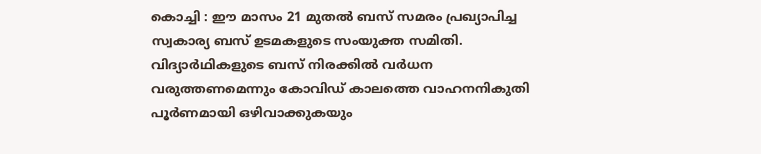കൊച്ചി : ഈ മാസം 21 മുതൽ ബസ് സമരം പ്രഖ്യാപിച്ച സ്വകാര്യ ബസ് ഉടമകളുടെ സംയുക്ത സമിതി. വിദ്യാർഥികളുടെ ബസ് നിരക്കിൽ വർധന വരുത്തണമെന്നും കോവിഡ് കാലത്തെ വാഹനനികുതി പൂർണമായി ഒഴിവാക്കുകയും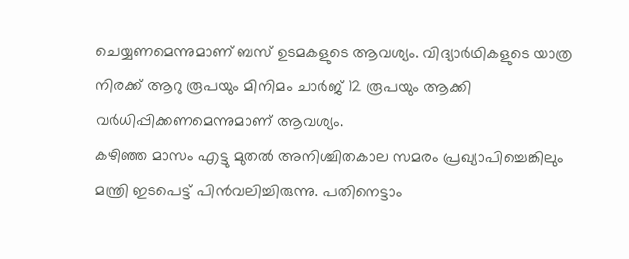ചെയ്യണമെന്നുമാണ് ബസ് ഉടമകളുടെ ആവശ്യം. വിദ്യാർഥികളുടെ യാത്ര നിരക്ക് ആറു രൂപയും മിനിമം ചാർജ് 12 രൂപയും ആക്കി വർധിപ്പിക്കണമെന്നുമാണ് ആവശ്യം.
കഴിഞ്ഞ മാസം എട്ടു മുതൽ അനിശ്ചിതകാല സമരം പ്രഖ്യാപിച്ചെങ്കിലും മന്ത്രി ഇടപെട്ട് പിൻവലിച്ചിരുന്നു. പതിനെട്ടാം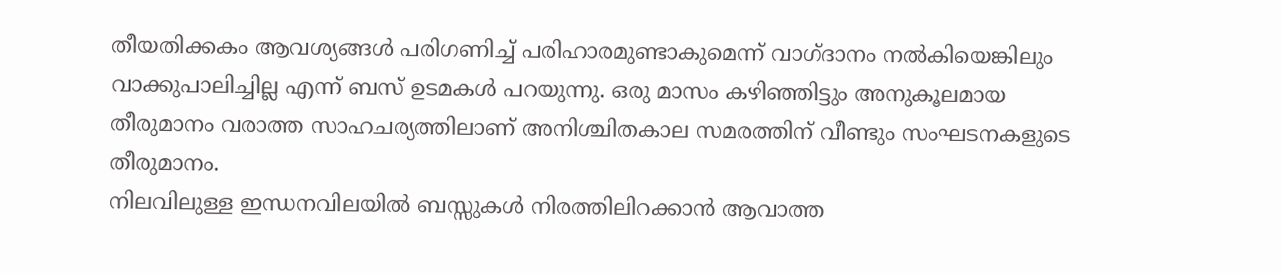തീയതിക്കകം ആവശ്യങ്ങൾ പരിഗണിച്ച് പരിഹാരമുണ്ടാകുമെന്ന് വാഗ്ദാനം നൽകിയെങ്കിലും വാക്കുപാലിച്ചില്ല എന്ന് ബസ് ഉടമകൾ പറയുന്നു. ഒരു മാസം കഴിഞ്ഞിട്ടും അനുകൂലമായ തീരുമാനം വരാത്ത സാഹചര്യത്തിലാണ് അനിശ്ചിതകാല സമരത്തിന് വീണ്ടും സംഘടനകളുടെ തീരുമാനം.
നിലവിലുള്ള ഇന്ധനവിലയിൽ ബസ്സുകൾ നിരത്തിലിറക്കാൻ ആവാത്ത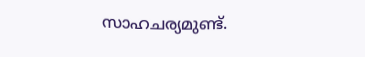സാഹചര്യമുണ്ട്.